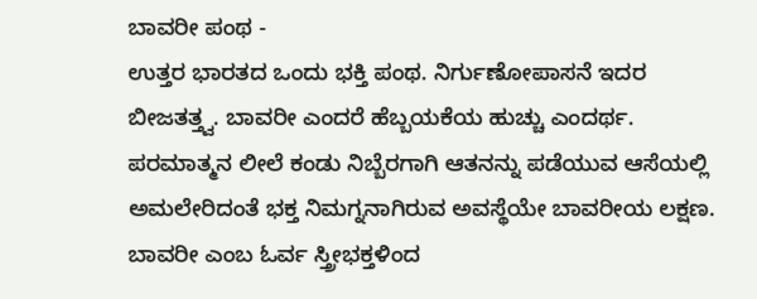ಬಾವರೀ ಪಂಥ -
ಉತ್ತರ ಭಾರತದ ಒಂದು ಭಕ್ತಿ ಪಂಥ. ನಿರ್ಗುಣೋಪಾಸನೆ ಇದರ ಬೀಜತತ್ತ್ವ. ಬಾವರೀ ಎಂದರೆ ಹೆಬ್ಬಯಕೆಯ ಹುಚ್ಚು ಎಂದರ್ಥ. ಪರಮಾತ್ಮನ ಲೀಲೆ ಕಂಡು ನಿಬ್ಬೆರಗಾಗಿ ಆತನನ್ನು ಪಡೆಯುವ ಆಸೆಯಲ್ಲಿ ಅಮಲೇರಿದಂತೆ ಭಕ್ತ ನಿಮಗ್ನನಾಗಿರುವ ಅವಸ್ಥೆಯೇ ಬಾವರೀಯ ಲಕ್ಷಣ. ಬಾವರೀ ಎಂಬ ಓರ್ವ ಸ್ತ್ರೀಭಕ್ತಳಿಂದ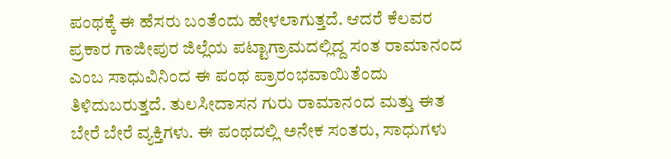ಪಂಥಕ್ಕೆ ಈ ಹೆಸರು ಬಂತೆಂದು ಹೇಳಲಾಗುತ್ತದೆ. ಆದರೆ ಕೆಲವರ ಪ್ರಕಾರ ಗಾಜೀಪುರ ಜಿಲ್ಲೆಯ ಪಟ್ಟಾಗ್ರಾಮದಲ್ಲಿದ್ದ ಸಂತ ರಾಮಾನಂದ ಎಂಬ ಸಾಧುವಿನಿಂದ ಈ ಪಂಥ ಪ್ರಾರಂಭವಾಯಿತೆಂದು ತಿಳಿದುಬರುತ್ತದೆ. ತುಲಸೀದಾಸನ ಗುರು ರಾಮಾನಂದ ಮತ್ತು ಈತ ಬೇರೆ ಬೇರೆ ವ್ಯಕ್ತಿಗಳು. ಈ ಪಂಥದಲ್ಲಿ ಅನೇಕ ಸಂತರು, ಸಾಧುಗಳು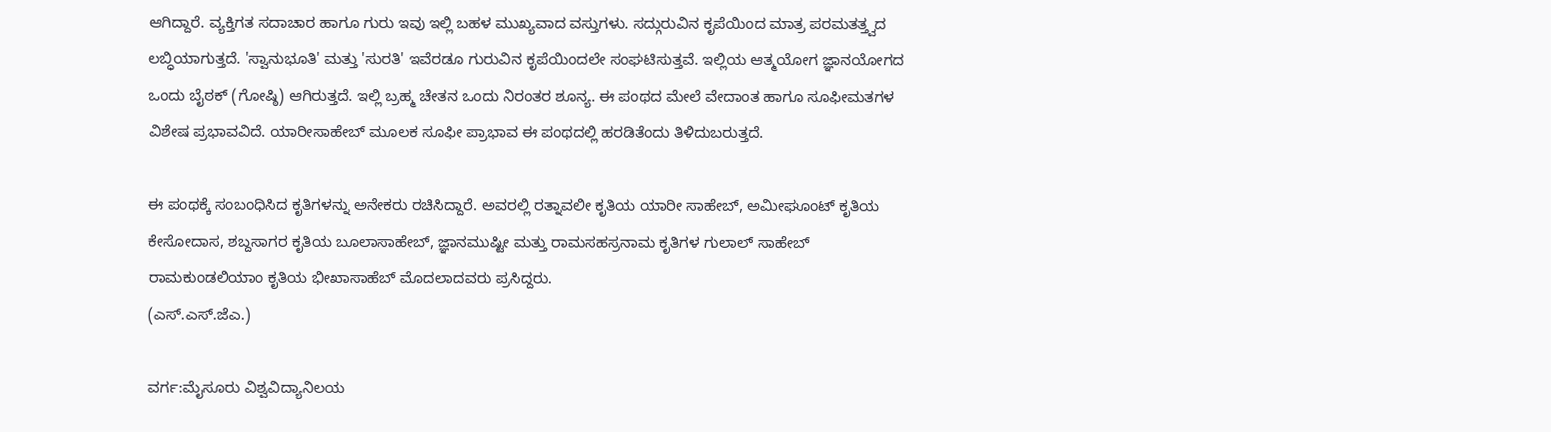ಆಗಿದ್ದಾರೆ. ವ್ಯಕ್ತಿಗತ ಸದಾಚಾರ ಹಾಗೂ ಗುರು ಇವು ಇಲ್ಲಿ ಬಹಳ ಮುಖ್ಯವಾದ ವಸ್ತುಗಳು. ಸದ್ಗುರುವಿನ ಕೃಪೆಯಿಂದ ಮಾತ್ರ ಪರಮತತ್ತ್ವದ ಲಬ್ಧಿಯಾಗುತ್ತದೆ. 'ಸ್ವಾನುಭೂತಿ' ಮತ್ತು 'ಸುರತಿ' ಇವೆರಡೂ ಗುರುವಿನ ಕೃಪೆಯಿಂದಲೇ ಸಂಘಟಿಸುತ್ತವೆ. ಇಲ್ಲಿಯ ಆತ್ಮಯೋಗ ಜ್ಞಾನಯೋಗದ ಒಂದು ಬೈಠಕ್ (ಗೋಷ್ಠಿ) ಆಗಿರುತ್ತದೆ. ಇಲ್ಲಿ ಬ್ರಹ್ಮ ಚೇತನ ಒಂದು ನಿರಂತರ ಶೂನ್ಯ. ಈ ಪಂಥದ ಮೇಲೆ ವೇದಾಂತ ಹಾಗೂ ಸೂಫೀಮತಗಳ ವಿಶೇಷ ಪ್ರಭಾವವಿದೆ. ಯಾರೀಸಾಹೇಬ್ ಮೂಲಕ ಸೂಫೀ ಪ್ರಾಭಾವ ಈ ಪಂಥದಲ್ಲಿ ಹರಡಿತೆಂದು ತಿಳಿದುಬರುತ್ತದೆ.

ಈ ಪಂಥಕ್ಕೆ ಸಂಬಂಧಿಸಿದ ಕೃತಿಗಳನ್ನು ಅನೇಕರು ರಚಿಸಿದ್ದಾರೆ. ಅವರಲ್ಲಿ ರತ್ನಾವಲೀ ಕೃತಿಯ ಯಾರೀ ಸಾಹೇಬ್, ಅಮೀಘೂಂಟ್ ಕೃತಿಯ ಕೇಸೋದಾಸ, ಶಬ್ದಸಾಗರ ಕೃತಿಯ ಬೂಲಾಸಾಹೇಬ್, ಜ್ಞಾನಮುಷ್ಟೀ ಮತ್ತು ರಾಮಸಹಸ್ರನಾಮ ಕೃತಿಗಳ ಗುಲಾಲ್ ಸಾಹೇಬ್ ರಾಮಕುಂಡಲಿಯಾಂ ಕೃತಿಯ ಭೀಖಾಸಾಹೆಬ್ ಮೊದಲಾದವರು ಪ್ರಸಿದ್ದರು.
(ಎಸ್.ಎಸ್.ಜೆಎ.)

ವರ್ಗ:ಮೈಸೂರು ವಿಶ್ವವಿದ್ಯಾನಿಲಯ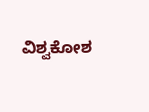ವಿಶ್ವಕೋಶ